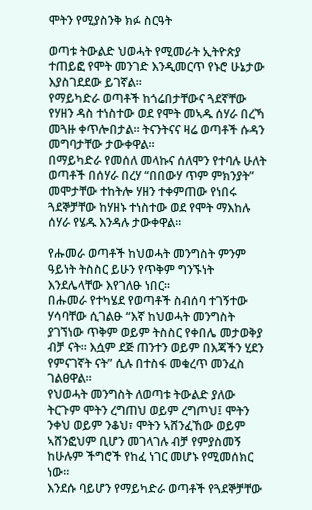ሞትን የሚያስንቅ ክፉ ስርዓት

ወጣቱ ትውልድ ህወሓት የሚመራት ኢትዮጵያ ተጠይፎ የሞት መንገድ እንዲመርጥ የኑሮ ሁኔታው እያስገደደው ይገኛል።
የማይካድራ ወጣቶች ከጎሬበታቸውና ጓደኛቸው የሃዘን ዳስ ተነስተው ወደ የሞት መኣዱ ሰሃራ በረኻ መጓዙ ቀጥሎበታል። ትናንትናና ዛሬ ወጣቶች ሱዳን መግባታቸው ታውቀዋል።
በማይካድራ የመሰለ መላኩና ሰለሞን የተባሉ ሁለት ወጣቶች በሰሃራ በረሃ “በበውሃ ጥም ምክንያት” መሞታቸው ተከትሎ ሃዘን ተቀምጠው የነበሩ ጓደኞቻቸው ከሃዘኑ ተነስተው ወደ የሞት ማእከሉ ሰሃራ የሄዱ እንዳሉ ታውቀዋል።

የሑመራ ወጣቶች ከህወሓት መንግስት ምንም ዓይነት ትስስር ይሁን የጥቅም ግንኙነት እንደሌላቸው እየገለፁ ነበር።
በሑመራ የተካሄደ የወጣቶች ስብሰባ ተገኝተው ሃሳባቸው ሲገልፁ “እኛ ከህወሓት መንግስት ያገኘነው ጥቅም ወይም ትስስር የቀበሌ መታወቅያ ብቻ ናት። እሷም ደጅ ጠንተን ወይም በእጃችን ሂደን የምናገኛት ናት” ሲሉ በተስፋ መቁረጥ መንፈስ ገልፀዋል።
የህወሓት መንግስት ለወጣቱ ትውልድ ያለው ትርጉም ሞትን ረግጠህ ወይም ረግጦህ፤ ሞትን ንቀህ ወይም ንቆህ፣ ሞትን ኣሸንፈኸው ወይም ኣሸንፎህም ቢሆን መገላገሉ ብቻ የምያስመኝ ከሁሉም ችግሮች የከፈ ነገር መሆኑ የሚመሰክር ነው።
እንደሱ ባይሆን የማይካድራ ወጣቶች የጓደኞቻቸው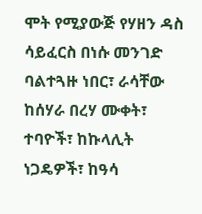ሞት የሚያውጅ የሃዘን ዳስ ሳይፈርስ በነሱ መንገድ ባልተጓዙ ነበር፣ ራሳቸው ከሰሃራ በረሃ ሙቀት፣ ተባዮች፣ ከኩላሊት ነጋዴዎች፣ ከዓሳ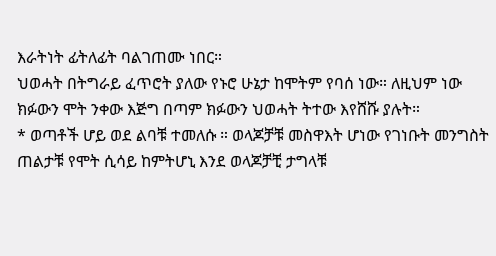እራትነት ፊትለፊት ባልገጠሙ ነበር።
ህወሓት በትግራይ ፈጥሮት ያለው የኑሮ ሁኔታ ከሞትም የባሰ ነው። ለዚህም ነው ክፉውን ሞት ንቀው እጅግ በጣም ክፉውን ህወሓት ትተው እየሸሹ ያሉት።
* ወጣቶች ሆይ ወደ ልባቹ ተመለሱ ። ወላጆቻቹ መስዋእት ሆነው የገነቡት መንግስት ጠልታቹ የሞት ሲሳይ ከምትሆኒ እንደ ወላጆቻቺ ታግላቹ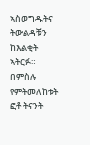ኣስወግዱትና ትውልዳቹን ከእልቂት ኣትርፉ።
በምስሉ የምትመለከቱት ፎቶ ትናንት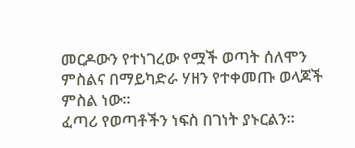መርዶውን የተነገረው የሟች ወጣት ሰለሞን ምስልና በማይካድራ ሃዘን የተቀመጡ ወላጆች ምስል ነው።
ፈጣሪ የወጣቶችን ነፍስ በገነት ያኑርልን።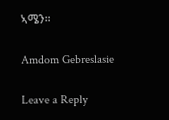ኣሜን።

Amdom Gebreslasie

Leave a Reply